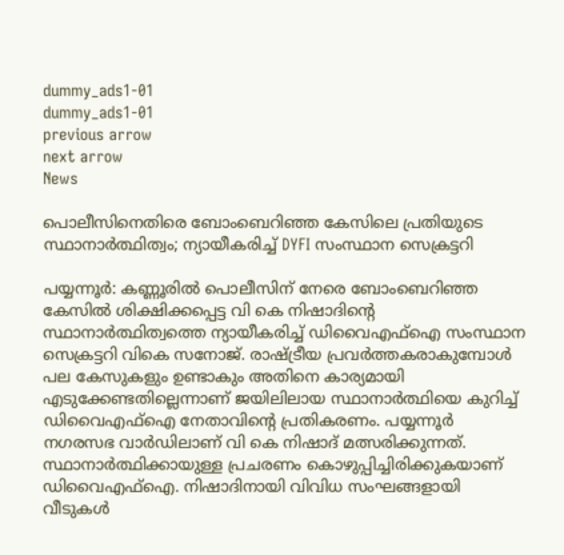dummy_ads1-01
dummy_ads1-01
previous arrow
next arrow
News

പൊലീസിനെതിരെ ബോംബെറിഞ്ഞ കേസിലെ പ്രതിയുടെ സ്ഥാനാർത്ഥിത്വം; ന്യായീകരിച്ച് DYFI സംസ്ഥാന സെക്രട്ടറി

പയ്യന്നൂർ: കണ്ണൂരിൽ പൊലീസിന് നേരെ ബോംബെറിഞ്ഞ കേസിൽ ശിക്ഷിക്കപ്പെട്ട വി കെ നിഷാദിന്റെ സ്ഥാനാർത്ഥിത്വത്തെ ന്യായീകരിച്ച് ഡിവൈഎഫ്‌ഐ സംസ്ഥാന സെക്രട്ടറി വികെ സനോജ്. രാഷ്ട്രീയ പ്രവർത്തകരാകുമ്പോൾ പല കേസുകളും ഉണ്ടാകും അതിനെ കാര്യമായി എടുക്കേണ്ടതില്ലെന്നാണ് ജയിലിലായ സ്ഥാനാർത്ഥിയെ കുറിച്ച് ഡിവൈഎഫ്‌ഐ നേതാവിന്റെ പ്രതികരണം. പയ്യന്നൂർ നഗരസഭ വാർഡിലാണ് വി കെ നിഷാദ് മത്സരിക്കുന്നത്. സ്ഥാനാർത്ഥിക്കായുള്ള പ്രചരണം കൊഴുപ്പിച്ചിരിക്കുകയാണ് ഡിവൈഎഫ്‌ഐ. നിഷാദിനായി വിവിധ സംഘങ്ങളായി വീടുകൾ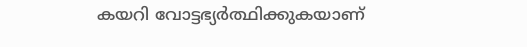കയറി വോട്ടഭ്യർത്ഥിക്കുകയാണ്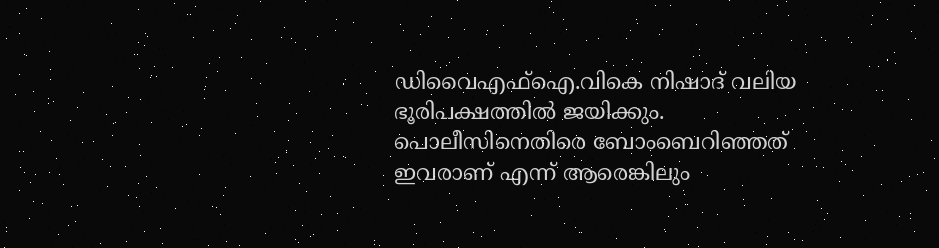ഡിവൈഎഫ്‌ഐ.വികെ നിഷാദ് വലിയ ഭൂരിപക്ഷത്തിൽ ജയിക്കും. പൊലീസിനെതിരെ ബോംബെറിഞ്ഞത് ഇവരാണ് എന്ന് ആരെങ്കിലും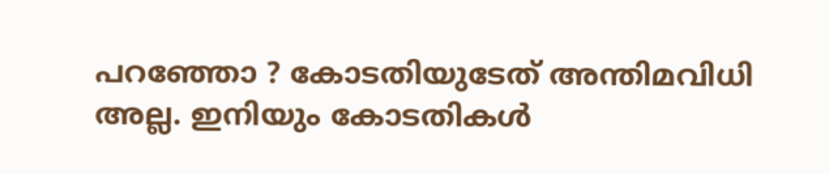പറഞ്ഞോ ? കോടതിയുടേത് അന്തിമവിധി അല്ല. ഇനിയും കോടതികൾ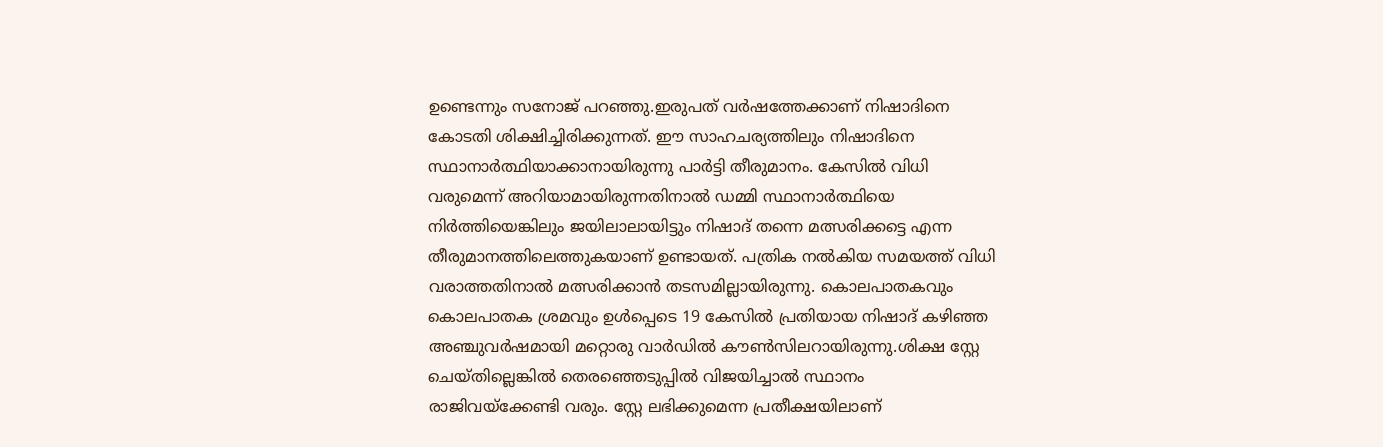ഉണ്ടെന്നും സനോജ് പറഞ്ഞു.ഇരുപത് വർഷത്തേക്കാണ് നിഷാദിനെ കോടതി ശിക്ഷിച്ചിരിക്കുന്നത്. ഈ സാഹചര്യത്തിലും നിഷാദിനെ സ്ഥാനാർത്ഥിയാക്കാനായിരുന്നു പാർട്ടി തീരുമാനം. കേസിൽ വിധി വരുമെന്ന് അറിയാമായിരുന്നതിനാൽ ഡമ്മി സ്ഥാനാർത്ഥിയെ നിർത്തിയെങ്കിലും ജയിലാലായിട്ടും നിഷാദ് തന്നെ മത്സരിക്കട്ടെ എന്ന തീരുമാനത്തിലെത്തുകയാണ് ഉണ്ടായത്. പത്രിക നൽകിയ സമയത്ത് വിധി വരാത്തതിനാൽ മത്സരിക്കാൻ തടസമില്ലായിരുന്നു. കൊലപാതകവും കൊലപാതക ശ്രമവും ഉൾപ്പെടെ 19 കേസിൽ പ്രതിയായ നിഷാദ് കഴിഞ്ഞ അഞ്ചുവർഷമായി മറ്റൊരു വാർഡിൽ കൗൺസിലറായിരുന്നു.ശിക്ഷ സ്റ്റേ ചെയ്തില്ലെങ്കിൽ തെരഞ്ഞെടുപ്പിൽ വിജയിച്ചാൽ സ്ഥാനം രാജിവയ്‌ക്കേണ്ടി വരും. സ്റ്റേ ലഭിക്കുമെന്ന പ്രതീക്ഷയിലാണ്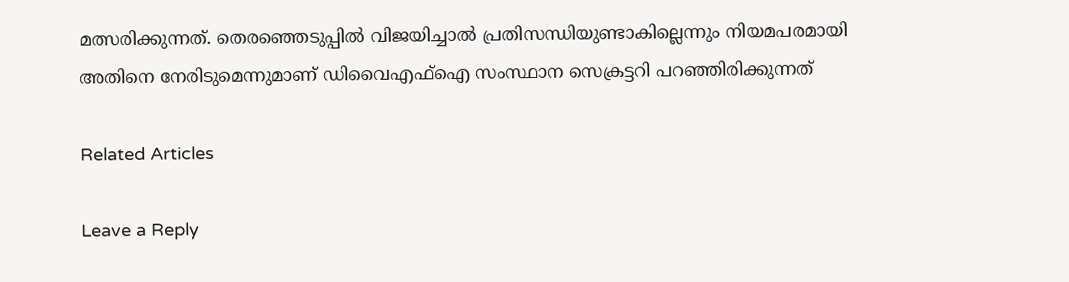മത്സരിക്കുന്നത്. തെരഞ്ഞെടുപ്പിൽ വിജയിച്ചാൽ പ്രതിസന്ധിയുണ്ടാകില്ലെന്നും നിയമപരമായി അതിനെ നേരിടുമെന്നുമാണ് ഡിവൈഎഫ്‌ഐ സംസ്ഥാന സെക്രട്ടറി പറഞ്ഞിരിക്കുന്നത്

Related Articles

Leave a Reply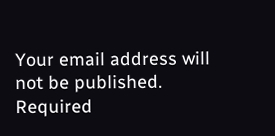Your email address will not be published. Required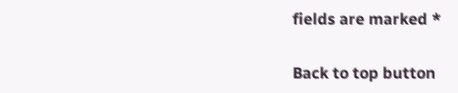fields are marked *

Back to top button